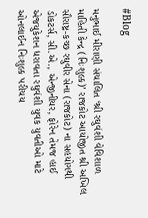#Blog

મનુભાઈ મીરાણી સંચાલિત ‘શ્રી રઘુવંશી વેવિશાળ માહિતી કેન્દ્ર (નિઃશુલ્ક)’ રાજકોટ આયોજીત શ્રી અખિલ સૌરાષ્ટ્ર-કચ્છ રઘુવીર સેના (રાજકોટ) ના સહયોગથી ડોકટર્સ, સી.એ., એન્જીનીયર, ફોરેન તેમજ હાઈ એજયુકેશન ધરાવતા રઘુવંશી યુવક યુવતીઓ માટે ઓનલાઈન નિઃશુલ્ક પરીચય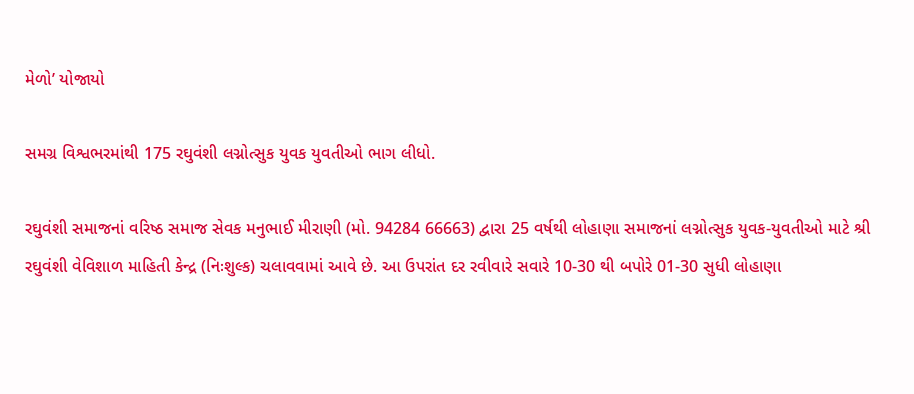મેળો’ યોજાયો

સમગ્ર વિશ્વભરમાંથી 175 રઘુવંશી લગ્નોત્સુક યુવક યુવતીઓ ભાગ લીધો.

રઘુવંશી સમાજનાં વરિષ્ઠ સમાજ સેવક મનુભાઈ મીરાણી (મો. 94284 66663) દ્વારા 25 વર્ષથી લોહાણા સમાજનાં લગ્નોત્સુક યુવક-યુવતીઓ માટે શ્રી રઘુવંશી વેવિશાળ માહિતી કેન્દ્ર (નિઃશુલ્ક) ચલાવવામાં આવે છે. આ ઉપરાંત દર રવીવારે સવારે 10-30 થી બપોરે 01-30 સુધી લોહાણા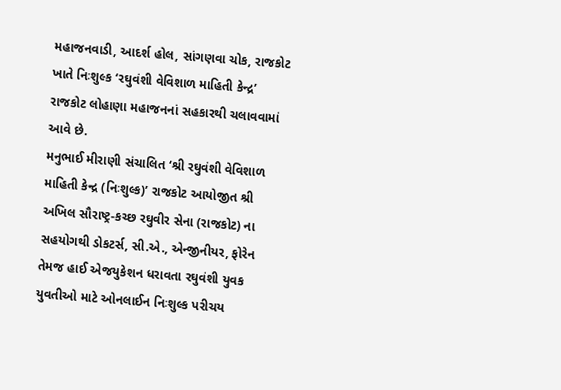મહાજનવાડી, આદર્શ હોલ, સાંગણવા ચોક, રાજકોટ ખાતે નિઃશુલ્ક ‘રઘુવંશી વેવિશાળ માહિતી કેન્દ્ર’ રાજકોટ લોહાણા મહાજનનાં સહકારથી ચલાવવામાં આવે છે.
મનુભાઈ મીરાણી સંચાલિત ‘શ્રી રઘુવંશી વેવિશાળ માહિતી કેન્દ્ર (નિઃશુલ્ક)’ રાજકોટ આયોજીત શ્રી અખિલ સૌરાષ્ટ્ર-કચ્છ રઘુવીર સેના (રાજકોટ) ના સહયોગથી ડોકટર્સ, સી.એ., એન્જીનીયર, ફોરેન તેમજ હાઈ એજયુકેશન ધરાવતા રઘુવંશી યુવક યુવતીઓ માટે ઓનલાઈન નિઃશુલ્ક પરીચય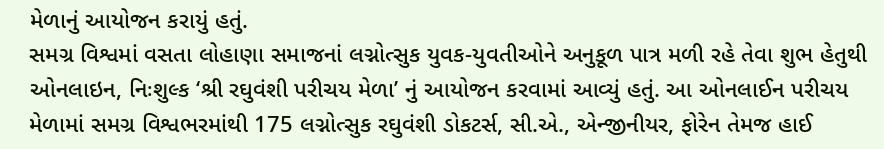મેળાનું આયોજન કરાયું હતું.
સમગ્ર વિશ્વમાં વસતા લોહાણા સમાજનાં લગ્નોત્સુક યુવક-યુવતીઓને અનુકૂળ પાત્ર મળી રહે તેવા શુભ હેતુથી ઓનલાઇન, નિઃશુલ્ક ‘શ્રી રઘુવંશી પરીચય મેળા’ નું આયોજન કરવામાં આવ્યું હતું. આ ઓનલાઈન પરીચય મેળામાં સમગ્ર વિશ્વભરમાંથી 175 લગ્નોત્સુક રઘુવંશી ડોકટર્સ, સી.એ., એન્જીનીયર, ફોરેન તેમજ હાઈ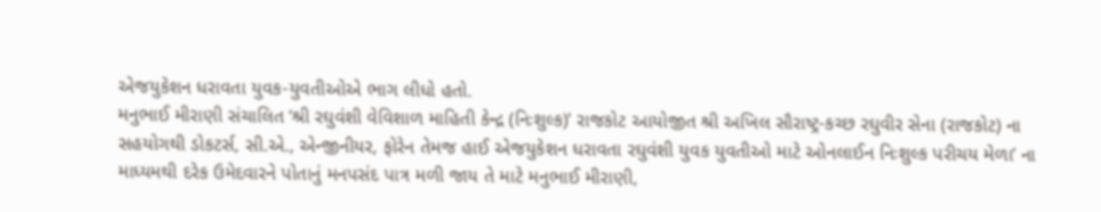એજયુકેશન ધરાવતા યુવક-યુવતીઓએ ભાગ લીધો હતો.
મનુભાઈ મીરાણી સંચાલિત ‘શ્રી રઘુવંશી વેવિશાળ માહિતી કેન્દ્ર (નિઃશુલ્ક)’ રાજકોટ આયોજીત શ્રી અખિલ સૌરાષ્ટ્ર-કચ્છ રઘુવીર સેના (રાજકોટ) ના સહયોગથી ડોકટર્સ, સી.એ., એન્જીનીયર, ફોરેન તેમજ હાઈ એજયુકેશન ધરાવતા રઘુવંશી યુવક યુવતીઓ માટે ઓનલાઈન નિઃશુલ્ક પરીચય મેળા’ ના માધ્યમથી દરેક ઉમેદવારને પોતાનું મનપસંદ પાત્ર મળી જાય તે માટે મનુભાઈ મીરાણી,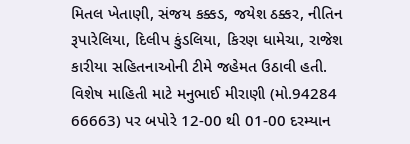મિતલ ખેતાણી, સંજય કક્કડ, જયેશ ઠક્કર, નીતિન રૂપારેલિયા, દિલીપ કુંડલિયા, કિરણ ધામેચા, રાજેશ કારીયા સહિતનાઓની ટીમે જહેમત ઉઠાવી હતી.
વિશેષ માહિતી માટે મનુભાઈ મીરાણી (મો.94284 66663) પર બપોરે 12-00 થી 01-00 દરમ્યાન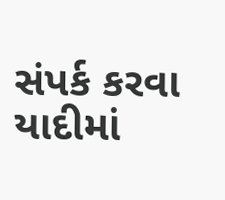સંપર્ક કરવા યાદીમાં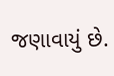જણાવાયું છે.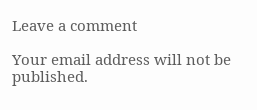Leave a comment

Your email address will not be published.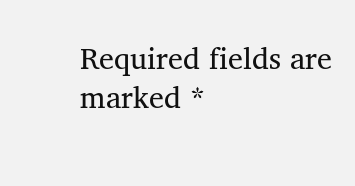Required fields are marked *